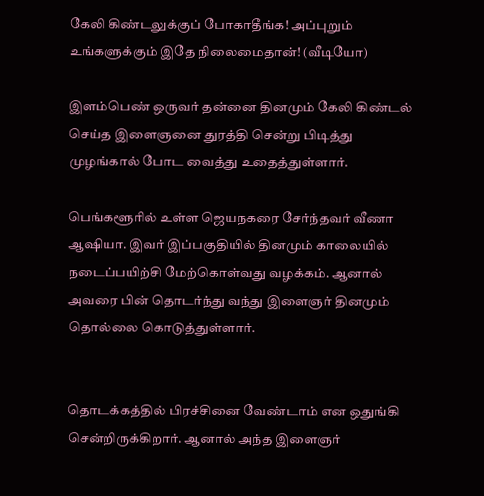கேலி கிண்டலுக்குப் போகாதீங்க! அப்புறும் உங்களுக்கும் இதே நிலைமைதான்! (வீடியோ)

இளம்பெண் ஒருவர் தன்னை தினமும் கேலி கிண்டல் செய்த இளைஞனை துரத்தி சென்று பிடித்து முழங்கால் போட வைத்து உதைத்துள்ளார்.

பெங்களூரில் உள்ள ஜெயநகரை சேர்ந்தவர் வீணா ஆஷியா. இவர் இப்பகுதியில் தினமும் காலையில் நடைப்பயிற்சி மேற்கொள்வது வழக்கம். ஆனால் அவரை பின் தொடர்ந்து வந்து இளைஞர் தினமும் தொல்லை கொடுத்துள்ளார்.


தொடக்கத்தில் பிரச்சினை வேண்டாம் என ஒதுங்கி சென்றிருக்கிறார். ஆனால் அந்த இளைஞர்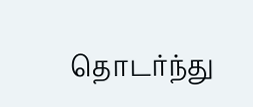தொடர்ந்து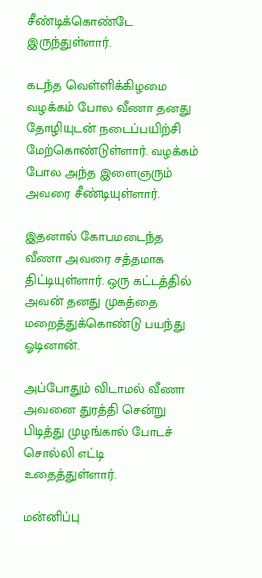சீண்டிக்கொண்டே இருந்துள்ளார்.

கடந்த வெள்ளிக்கிழமை வழக்கம் போல‌ வீணா தனது தோழியுடன் நடைப்பயிற்சி மேற்கொண்டுள்ளார். வழக்கம் போல அந்த இளைஞரும் அவரை சீண்டியுள்ளார்.

இதனால் கோபமடைந்த வீணா அவரை சத்தமாக திட்டியுள்ளார். ஒரு கட்டத்தில் அவன் தனது முகத்தை மறைத்துக்கொண்டு பயந்து ஓடினான்.

அப்போதும் விடாமல் வீணா அவனை துரத்தி சென்று பிடித்து முழங்கால் போடச் சொல்லி எட்டி உதைத்துள்ளார்.

மன்னிப்பு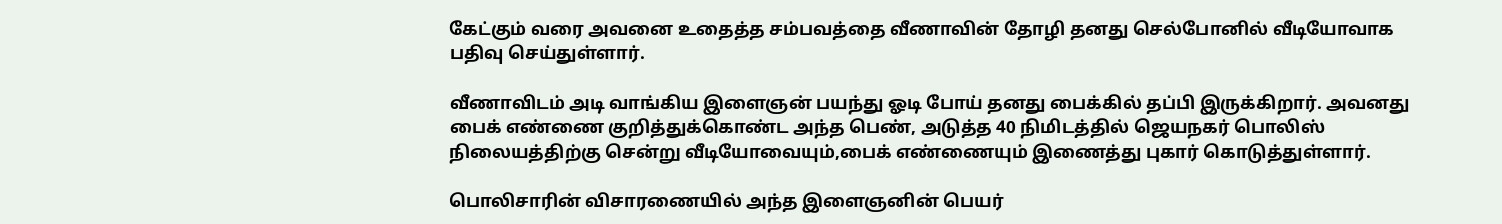கேட்கும் வரை அவனை உதைத்த சம்பவத்தை வீணாவின் தோழி தனது செல்போனில் வீடியோவாக பதிவு செய்துள்ளார்.

வீணாவிடம் அடி வாங்கிய இளைஞன் பயந்து ஓடி போய் தனது பைக்கில் தப்பி இருக்கிறார். அவனது பைக் எண்ணை குறித்துக்கொண்ட அந்த பெண், அடுத்த 40 நிமிடத்தில் ஜெயநகர் பொலிஸ் நிலையத்திற்கு சென்று வீடியோவையும்,பைக் எண்ணையும் இணைத்து புகார் கொடுத்துள்ளார்.

பொலிசாரின் விசாரணையில் அந்த இளைஞனின் பெயர்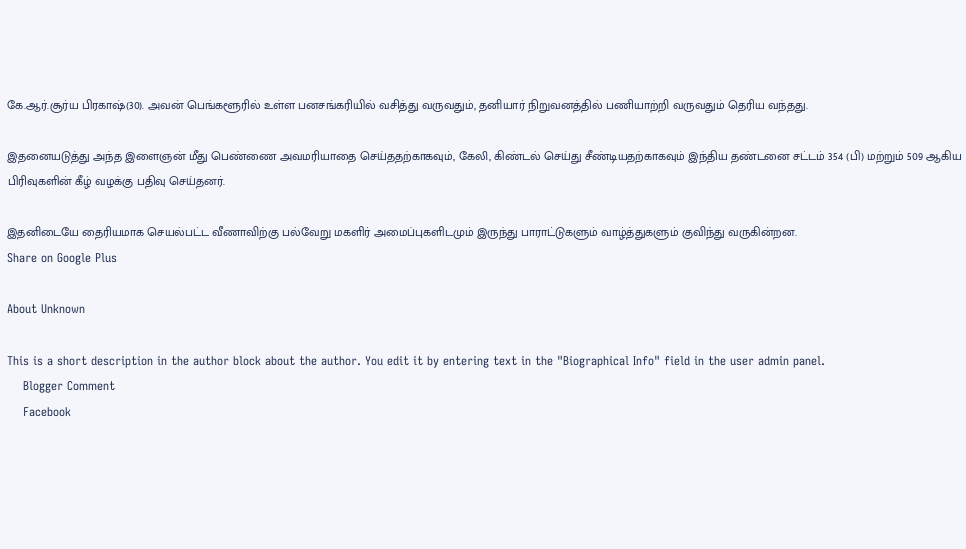கே.ஆர்.சூர்ய பிரகாஷ்(30). அவன் பெங்களூரில் உள்ள பனசங்கரியில் வசித்து வருவதும், தனியார் நிறுவனத்தில் பணியாற்றி வருவதும் தெரிய வந்தது.

இதனையடுத்து அந்த இளைஞன் மீது பெண்ணை அவமரியாதை செய்ததற்காகவும், கேலி, கிண்டல் செய்து சீண்டியதற்காகவும் இந்திய தண்டனை சட்டம் 354 (பி) மற்றும் 509 ஆகிய பிரிவுகளின் கீழ் வழக்கு பதிவு செய்தனர்.

இதனிடையே தைரியமாக செயல்பட்ட வீணாவிற்கு பல்வேறு மகளிர் அமைப்புகளிடமும் இருந்து பாராட்டுகளும் வாழ்த்துகளும் குவிந்து வருகின்றன.
Share on Google Plus

About Unknown

This is a short description in the author block about the author. You edit it by entering text in the "Biographical Info" field in the user admin panel.
    Blogger Comment
    Facebook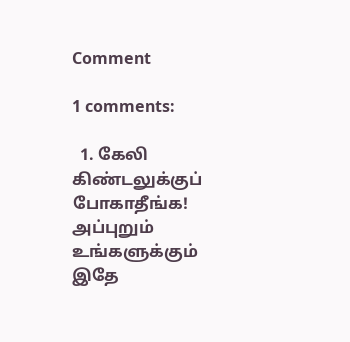Comment

1 comments:

  1. கேலி கிண்டலுக்குப் போகாதீங்க! அப்புறும் உங்களுக்கும் இதே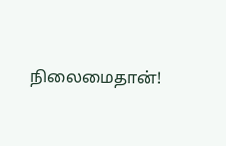நிலைமைதான்!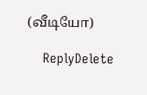(வீடியோ)

    ReplyDelete